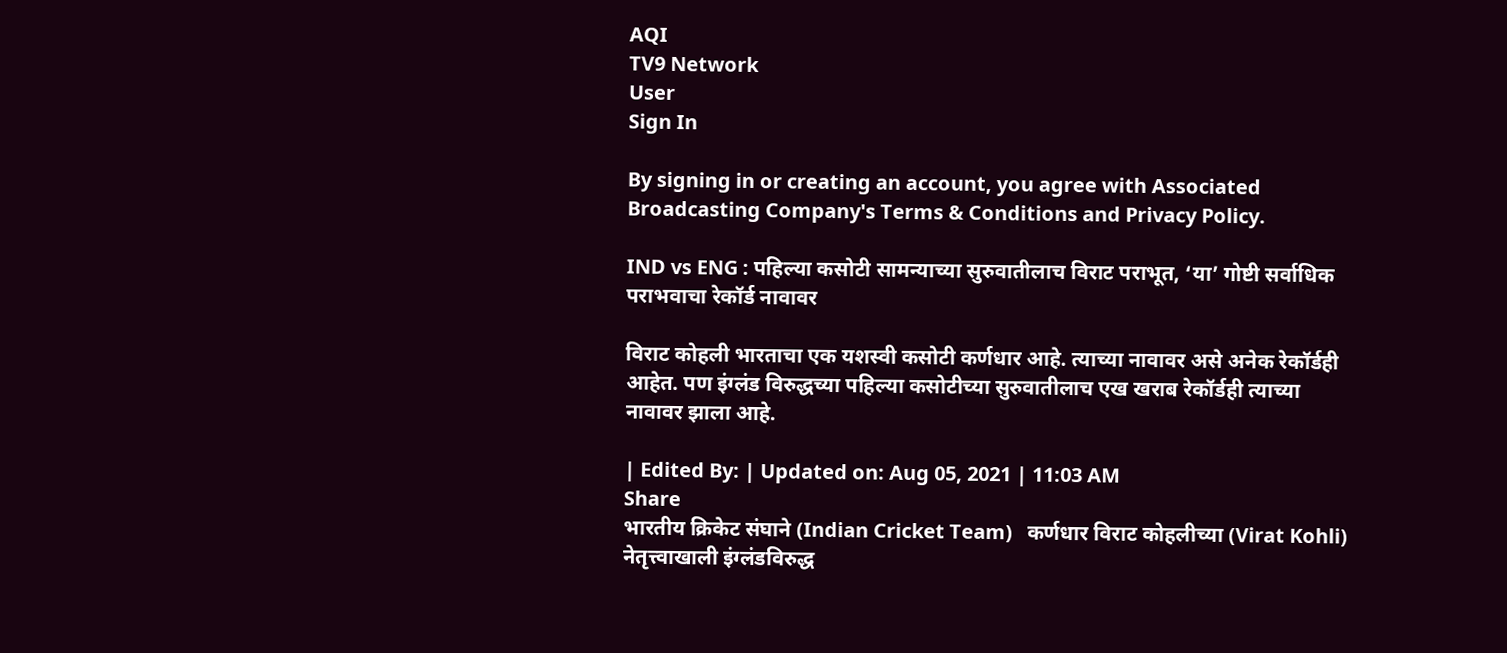AQI
TV9 Network
User
Sign In

By signing in or creating an account, you agree with Associated Broadcasting Company's Terms & Conditions and Privacy Policy.

IND vs ENG : पहिल्या कसोटी सामन्याच्या सुरुवातीलाच विराट पराभूत, ‘या’ गोष्टी सर्वाधिक पराभवाचा रेकॉर्ड नावावर

विराट कोहली भारताचा एक यशस्वी कसोटी कर्णधार आहे. त्याच्या नावावर असे अनेक रेकॉर्डही आहेत. पण इंग्लंड विरुद्धच्या पहिल्या कसोटीच्या सुरुवातीलाच एख खराब रेकॉर्डही त्याच्या नावावर झाला आहे.

| Edited By: | Updated on: Aug 05, 2021 | 11:03 AM
Share
भारतीय क्रिकेट संघाने (Indian Cricket Team)   कर्णधार विराट कोहलीच्या (Virat Kohli)  नेतृत्त्वाखाली इंग्लंडविरुद्ध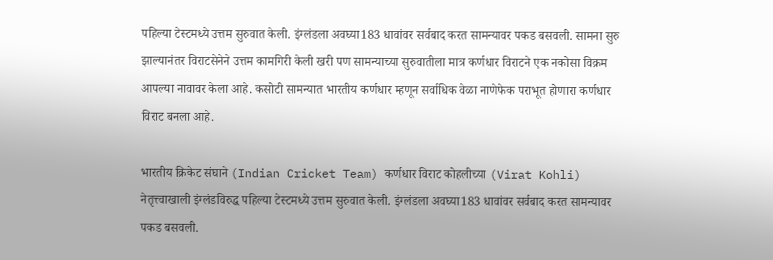पहिल्या टेस्टमध्ये उत्तम सुरुवात केली. इंग्लंडला अवघ्या183 धावांवर सर्वबाद करत सामन्यावर पकड बसवली. सामना सुरु झाल्यानंतर विराटसेनेने उत्तम कामगिरी केली खरी पण सामन्याच्या सुरुवातीला मात्र कर्णधार विराटने एक नकोसा विक्रम आपल्या नावावर केला आहे. कसोटी सामन्यात भारतीय कर्णधार म्हणून सर्वाधिक वेळा नाणेफेक पराभूत होणारा कर्णधार विराट बनला आहे.

भारतीय क्रिकेट संघाने (Indian Cricket Team) कर्णधार विराट कोहलीच्या (Virat Kohli) नेतृत्त्वाखाली इंग्लंडविरुद्ध पहिल्या टेस्टमध्ये उत्तम सुरुवात केली. इंग्लंडला अवघ्या183 धावांवर सर्वबाद करत सामन्यावर पकड बसवली.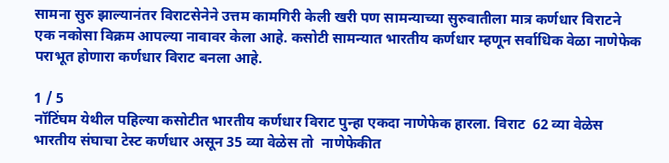सामना सुरु झाल्यानंतर विराटसेनेने उत्तम कामगिरी केली खरी पण सामन्याच्या सुरुवातीला मात्र कर्णधार विराटने एक नकोसा विक्रम आपल्या नावावर केला आहे. कसोटी सामन्यात भारतीय कर्णधार म्हणून सर्वाधिक वेळा नाणेफेक पराभूत होणारा कर्णधार विराट बनला आहे.

1 / 5
नॉटिंघम येथील पहिल्या कसोटीत भारतीय कर्णधार विराट पुन्हा एकदा नाणेफेक हारला. विराट  62 व्या वेळेस भारतीय संघाचा टेस्ट कर्णधार असून 35 व्या वेळेस तो  नाणेफेकीत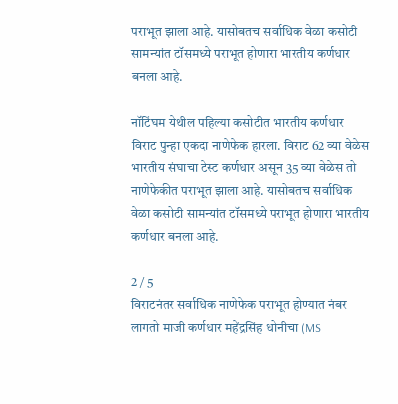पराभूत झाला आहे. यासोबतच सर्वाधिक वेळा कसोटी सामन्यांत टॉसमध्ये पराभूत होणारा भारतीय कर्णधार बनला आहे.

नॉटिंघम येथील पहिल्या कसोटीत भारतीय कर्णधार विराट पुन्हा एकदा नाणेफेक हारला. विराट 62 व्या वेळेस भारतीय संघाचा टेस्ट कर्णधार असून 35 व्या वेळेस तो नाणेफेकीत पराभूत झाला आहे. यासोबतच सर्वाधिक वेळा कसोटी सामन्यांत टॉसमध्ये पराभूत होणारा भारतीय कर्णधार बनला आहे.

2 / 5
विराटनंतर सर्वाधिक नाणेफेक पराभूत होण्यात नंबर लागतो माजी कर्णधार महेंद्रसिंह धोनीचा (MS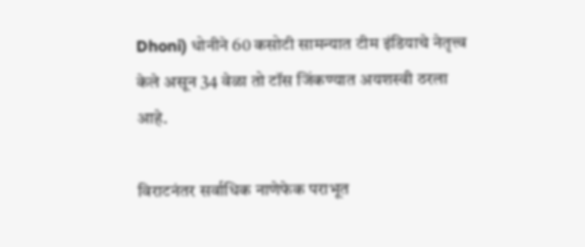Dhoni) धोनीने 60 कसोटी सामन्यात टीम इंडियाचे नेतृत्त्व केले असून 34 वेळा तो टॉस जिंकण्यात अयशस्वी ठरला आहे.

विराटनंतर सर्वाधिक नाणेफेक पराभूत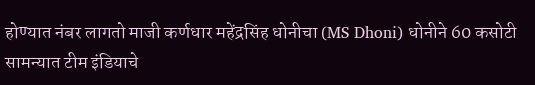होण्यात नंबर लागतो माजी कर्णधार महेंद्रसिंह धोनीचा (MS Dhoni) धोनीने 60 कसोटी सामन्यात टीम इंडियाचे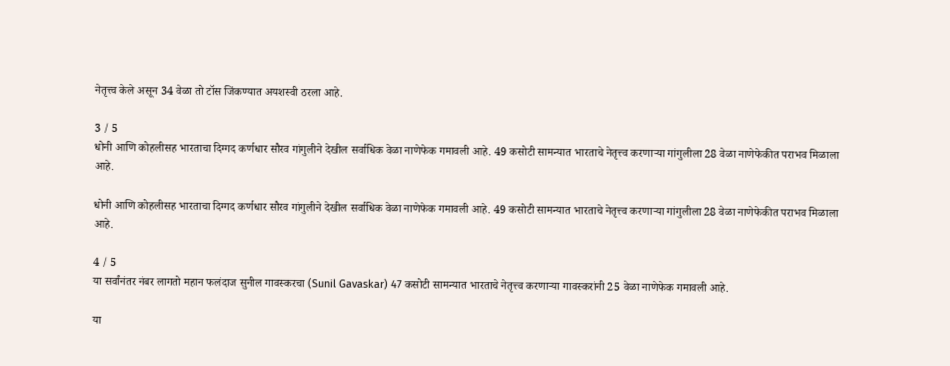नेतृत्त्व केले असून 34 वेळा तो टॉस जिंकण्यात अयशस्वी ठरला आहे.

3 / 5
धोनी आणि कोहलीसह भारताचा दिग्गद कर्णधार सौरव गांगुलीने देखील सर्वाधिक वेळा नाणेफेक गमावली आहे. 49 कसोटी सामन्यात भारताचे नेतृत्त्व करणाऱ्या गांगुलीला 28 वेळा नाणेफेकीत पराभव मिळाला आहे.

धोनी आणि कोहलीसह भारताचा दिग्गद कर्णधार सौरव गांगुलीने देखील सर्वाधिक वेळा नाणेफेक गमावली आहे. 49 कसोटी सामन्यात भारताचे नेतृत्त्व करणाऱ्या गांगुलीला 28 वेळा नाणेफेकीत पराभव मिळाला आहे.

4 / 5
या सर्वांनंतर नंबर लागतो महान फलंदाज सुनील गावस्करचा (Sunil Gavaskar) 47 कसोटी सामन्यात भारताचे नेतृत्त्व करणाऱ्या गावस्करांनी 25 वेळा नाणेफेक गमावली आहे.

या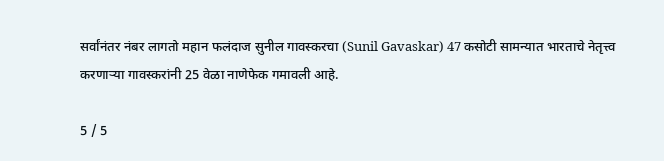सर्वांनंतर नंबर लागतो महान फलंदाज सुनील गावस्करचा (Sunil Gavaskar) 47 कसोटी सामन्यात भारताचे नेतृत्त्व करणाऱ्या गावस्करांनी 25 वेळा नाणेफेक गमावली आहे.

5 / 5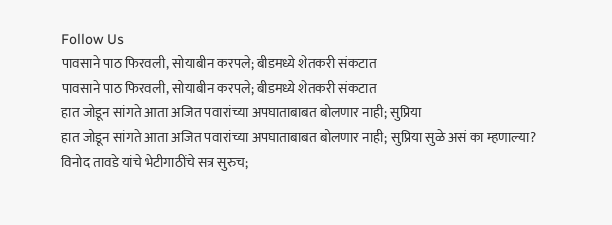Follow Us
पावसाने पाठ फिरवली, सोयाबीन करपले; बीडमध्ये शेतकरी संकटात
पावसाने पाठ फिरवली, सोयाबीन करपले; बीडमध्ये शेतकरी संकटात
हात जोडून सांगते आता अजित पवारांच्या अपघाताबाबत बोलणार नाही; सुप्रिया
हात जोडून सांगते आता अजित पवारांच्या अपघाताबाबत बोलणार नाही; सुप्रिया सुळे असं का म्हणाल्या?
विनोद तावडे यांचे भेटीगाठींचे सत्र सुरुच;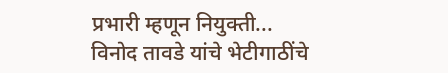प्रभारी म्हणून नियुक्ती...
विनोद तावडे यांचे भेटीगाठींचे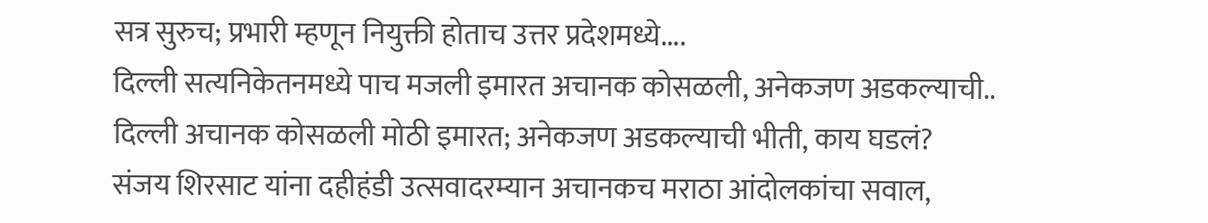सत्र सुरुच; प्रभारी म्हणून नियुक्ती होताच उत्तर प्रदेशमध्ये....
दिल्ली सत्यनिकेतनमध्ये पाच मजली इमारत अचानक कोसळली, अनेकजण अडकल्याची..
दिल्ली अचानक कोसळली मोठी इमारत; अनेकजण अडकल्याची भीती, काय घडलं?
संजय शिरसाट यांना दहीहंडी उत्सवादरम्यान अचानकच मराठा आंदोलकांचा सवाल,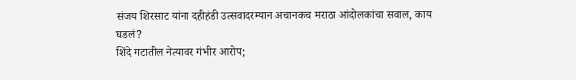संजय शिरसाट यांना दहीहंडी उत्सवादरम्यान अचानकच मराठा आंदोलकांचा सवाल, काय घडलं?
शिंदे गटातील नेत्यावर गंभीर आरोप;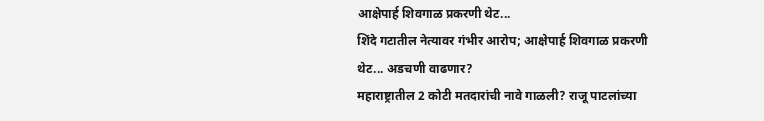आक्षेपार्ह शिवगाळ प्रकरणी थेट...
शिंदे गटातील नेत्यावर गंभीर आरोप; आक्षेपार्ह शिवगाळ प्रकरणी थेट... अडचणी वाढणार?
महाराष्ट्रातील 2 कोटी मतदारांची नावे गाळली? राजू पाटलांच्या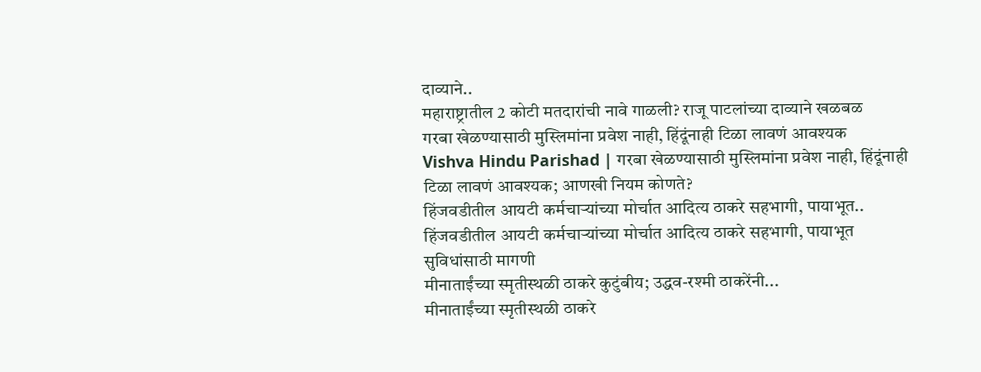दाव्याने..
महाराष्ट्रातील 2 कोटी मतदारांची नावे गाळली? राजू पाटलांच्या दाव्याने खळबळ
गरबा खेळण्यासाठी मुस्लिमांना प्रवेश नाही, हिंदूंनाही टिळा लावणं आवश्यक
Vishva Hindu Parishad | गरबा खेळण्यासाठी मुस्लिमांना प्रवेश नाही, हिंदूंनाही टिळा लावणं आवश्यक; आणखी नियम कोणते?
हिंजवडीतील आयटी कर्मचाऱ्यांच्या मोर्चात आदित्य ठाकरे सहभागी, पायाभूत..
हिंजवडीतील आयटी कर्मचाऱ्यांच्या मोर्चात आदित्य ठाकरे सहभागी, पायाभूत सुविधांसाठी मागणी
मीनाताईंच्या स्मृतीस्थळी ठाकरे कुटुंबीय; उद्धव-रश्मी ठाकरेंनी...
मीनाताईंच्या स्मृतीस्थळी ठाकरे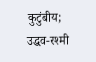कुटुंबीय; उद्धव-रश्मी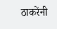ठाकरेंनी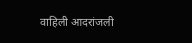वाहिली आदरांजली